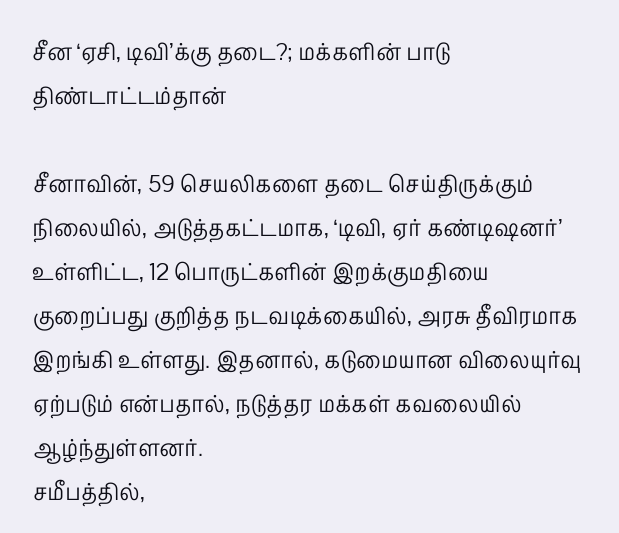சீன ‘ஏசி, டிவி’க்கு தடை?; மக்களின் பாடு திண்டாட்டம்தான்

சீனாவின், 59 செயலிகளை தடை செய்திருக்கும் நிலையில், அடுத்தகட்டமாக, ‘டிவி, ஏர் கண்டிஷனர்’ உள்ளிட்ட, 12 பொருட்களின் இறக்குமதியை குறைப்பது குறித்த நடவடிக்கையில், அரசு தீவிரமாக இறங்கி உள்ளது. இதனால், கடுமையான விலையுர்வு ஏற்படும் என்பதால், நடுத்தர மக்கள் கவலையில் ஆழ்ந்துள்ளனர்.
சமீபத்தில்,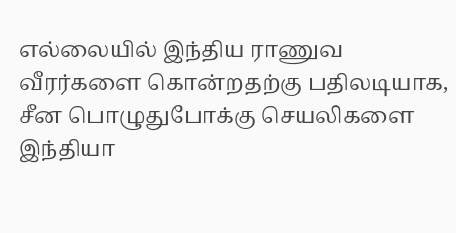எல்லையில் இந்திய ராணுவ வீரர்களை கொன்றதற்கு பதிலடியாக, சீன பொழுதுபோக்கு செயலிகளை இந்தியா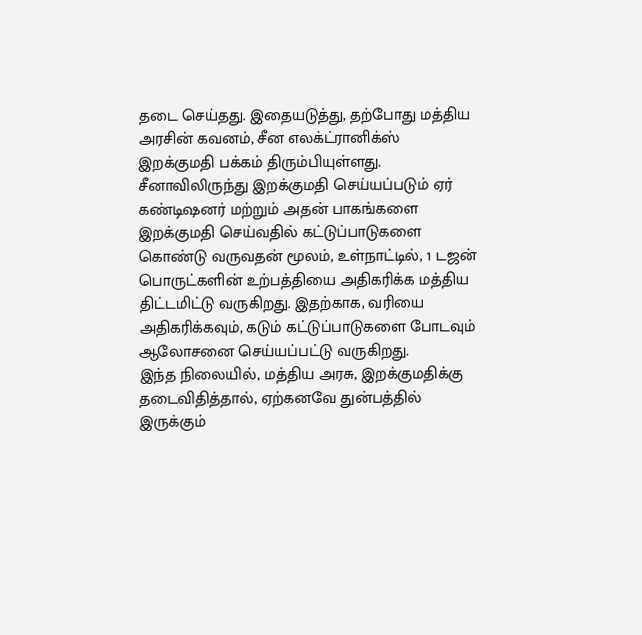தடை செய்தது. இதையடுத்து, தற்போது மத்திய அரசின் கவனம், சீன எலக்ட்ரானிக்ஸ் இறக்குமதி பக்கம் திரும்பியுள்ளது. சீனாவிலிருந்து இறக்குமதி செய்யப்படும் ஏர் கண்டிஷனர் மற்றும் அதன் பாகங்களை இறக்குமதி செய்வதில் கட்டுப்பாடுகளை கொண்டு வருவதன் மூலம், உள்நாட்டில், 1 டஜன் பொருட்களின் உற்பத்தியை அதிகரிக்க மத்திய திட்டமிட்டு வருகிறது. இதற்காக, வரியை அதிகரிக்கவும், கடும் கட்டுப்பாடுகளை போடவும் ஆலோசனை செய்யப்பட்டு வருகிறது.
இந்த நிலையில், மத்திய அரசு, இறக்குமதிக்கு தடைவிதித்தால், ஏற்கனவே துன்பத்தில் இருக்கும்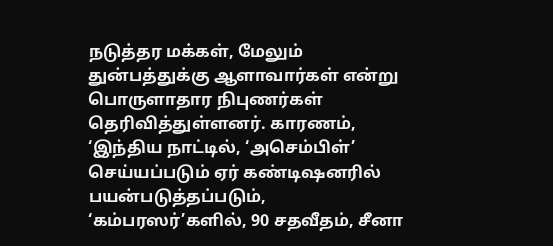நடுத்தர மக்கள், மேலும் துன்பத்துக்கு ஆளாவார்கள் என்று பொருளாதார நிபுணர்கள் தெரிவித்துள்ளனர். காரணம், ‘இந்திய நாட்டில், ‘அசெம்பிள்’ செய்யப்படும் ஏர் கண்டிஷனரில் பயன்படுத்தப்படும், ‘கம்பரஸர்’களில், 90 சதவீதம், சீனா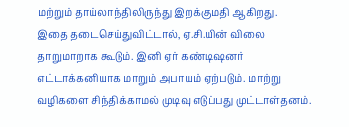மற்றும் தாய்லாந்திலிருந்து இறக்குமதி ஆகிறது.
இதை தடைசெய்துவிட்டால், ஏ.சி.யின் விலை தாறுமாறாக கூடும். இனி ஏர் கண்டிஷனர் எட்டாக்கனியாக மாறும் அபாயம் ஏற்படும். மாற்று வழிகளை சிந்திக்காமல் முடிவு எடுப்பது முட்டாள்தனம்.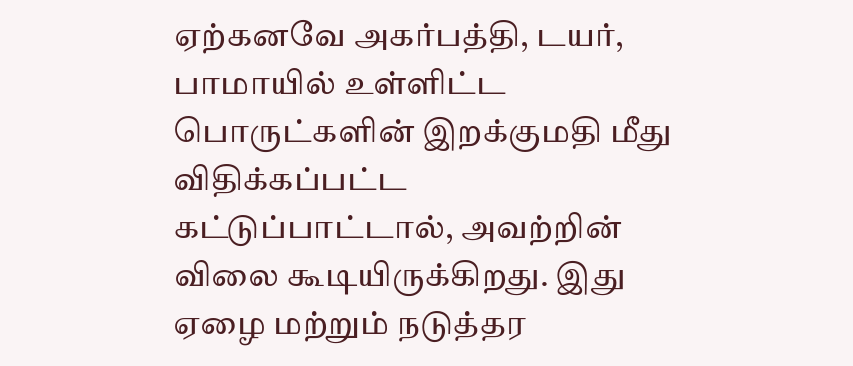ஏற்கனவே அகர்பத்தி, டயர், பாமாயில் உள்ளிட்ட பொருட்களின் இறக்குமதி மீது விதிக்கப்பட்ட கட்டுப்பாட்டால், அவற்றின் விலை கூடியிருக்கிறது. இது ஏழை மற்றும் நடுத்தர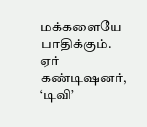மக்களையே பாதிக்கும்.
ஏர் கண்டிஷனர், ‘டிவி’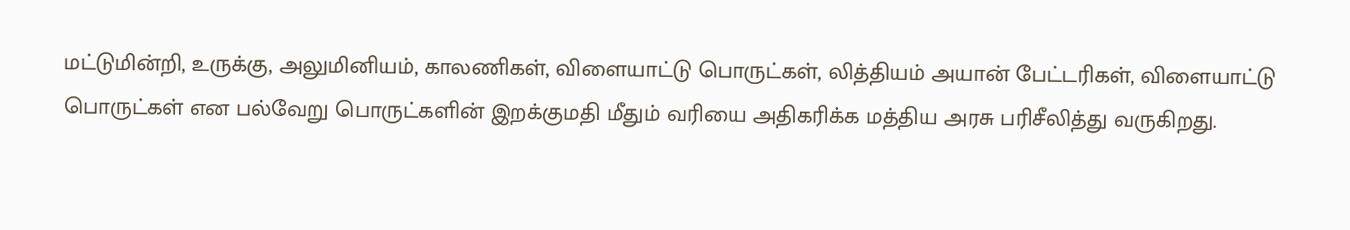மட்டுமின்றி, உருக்கு, அலுமினியம், காலணிகள், விளையாட்டு பொருட்கள், லித்தியம் அயான் பேட்டரிகள், விளையாட்டு பொருட்கள் என பல்வேறு பொருட்களின் இறக்குமதி மீதும் வரியை அதிகரிக்க மத்திய அரசு பரிசீலித்து வருகிறது.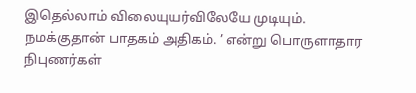இதெல்லாம் விலையுயர்விலேயே முடியும். நமக்குதான் பாதகம் அதிகம். ’ என்று பொருளாதார நிபுணர்கள்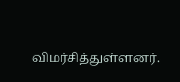விமர்சித்துள்ளனர்.